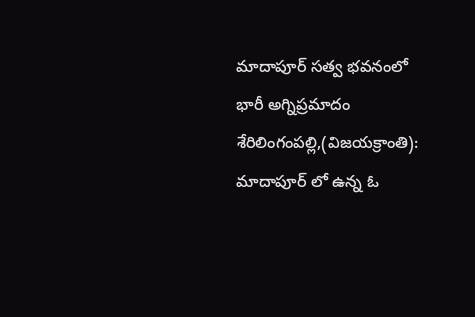మాదాపూర్ సత్వ భవనంలో భారీ అగ్నిప్రమాదం
శేరిలింగంపల్లి,(విజయక్రాంతి): మాదాపూర్ లో ఉన్న ఓ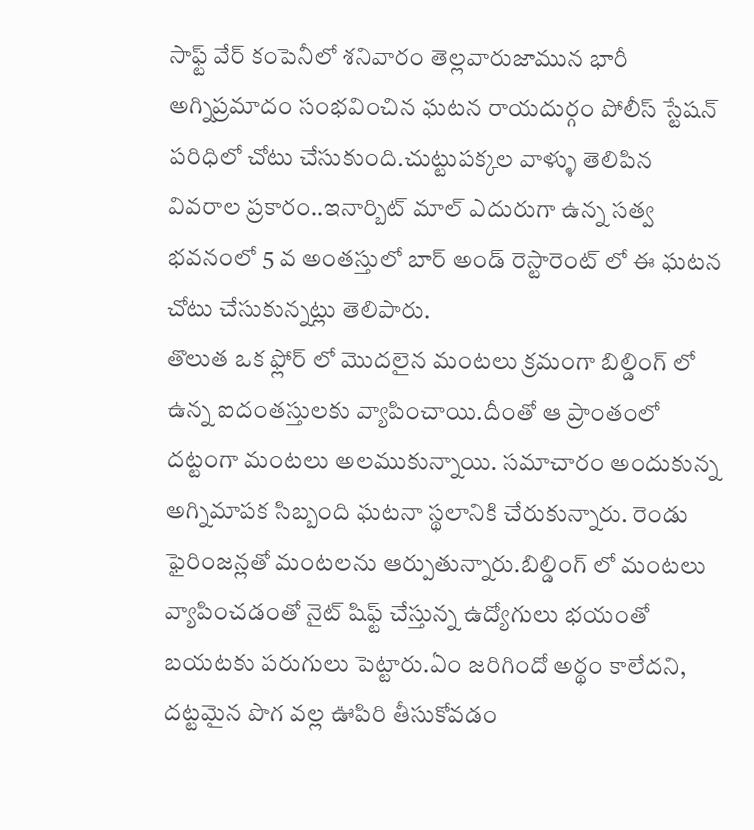సాఫ్ట్ వేర్ కంపెనీలో శనివారం తెల్లవారుజామున భారీ అగ్నిప్రమాదం సంభవించిన ఘటన రాయదుర్గం పోలీస్ స్టేషన్ పరిధిలో చోటు చేసుకుంది.చుట్టుపక్కల వాళ్ళు తెలిపిన వివరాల ప్రకారం..ఇనార్బిట్ మాల్ ఎదురుగా ఉన్న సత్వ భవనంలో 5 వ అంతస్తులో బార్ అండ్ రెస్టారెంట్ లో ఈ ఘటన చోటు చేసుకున్నట్లు తెలిపారు.
తొలుత ఒక ఫ్లోర్ లో మొదలైన మంటలు క్రమంగా బిల్డింగ్ లో ఉన్న ఐదంతస్తులకు వ్యాపించాయి.దీంతో ఆ ప్రాంతంలో దట్టంగా మంటలు అలముకున్నాయి. సమాచారం అందుకున్న అగ్నిమాపక సిబ్బంది ఘటనా స్థలానికి చేరుకున్నారు. రెండు ఫైరింజన్లతో మంటలను ఆర్పుతున్నారు.బిల్డింగ్ లో మంటలు వ్యాపించడంతో నైట్ షిఫ్ట్ చేస్తున్న ఉద్యోగులు భయంతో బయటకు పరుగులు పెట్టారు.ఏం జరిగిందో అర్థం కాలేదని, దట్టమైన పొగ వల్ల ఊపిరి తీసుకోవడం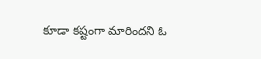కూడా కష్టంగా మారిందని ఓ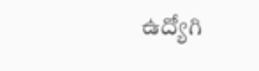ఉద్యోగి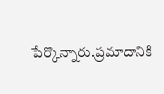పేర్కొన్నారు.ప్రమాదానికి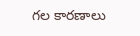గల కారణాలు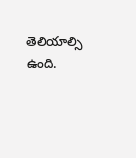తెలియాల్సి ఉంది.